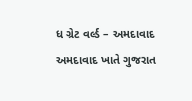ધ ગ્રેટ વર્લ્ડ – અમદાવાદ
અમદાવાદ ખાતે ગુજરાત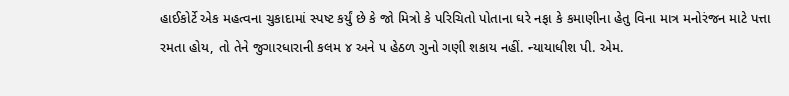હાઈકોર્ટે એક મહત્વના ચુકાદામાં સ્પષ્ટ કર્યું છે કે જો મિત્રો કે પરિચિતો પોતાના ઘરે નફા કે કમાણીના હેતુ વિના માત્ર મનોરંજન માટે પત્તા રમતા હોય, તો તેને જુગારધારાની કલમ ૪ અને ૫ હેઠળ ગુનો ગણી શકાય નહીં. ન્યાયાધીશ પી. એમ.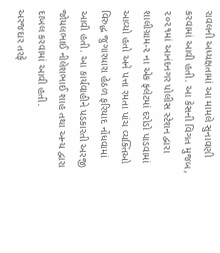રાવલની અધ્યક્ષતામાં આ મામલે સુનાવણી કરવામાં આવી હતી. આ કેસની વિગત મુજબ, ૨૦૨૧માં આનંદનગર પોલીસ સ્ટેશન દ્વારા શાલીગ્રામ-૨ ના એક ફ્લેટમાં દરોડો પાડવામાં આવ્યો હતો અને પત્તા રમતા પાંચ વ્યક્તિઓ વિરુદ્ધ જુગારધારા હેઠળ ફરિયાદ નોંધવામાં આવી હતી. આ કાર્યવાહીને પડકારતી અરજી જોયલભાઈ નીલેશભાઈ શાહ તથા અન્ય દ્વારા દાખલ કરવામાં આવી હતી.
અરજદાર તરફે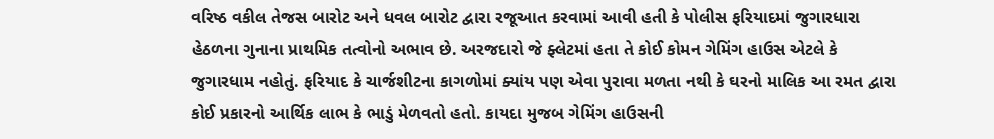વરિષ્ઠ વકીલ તેજસ બારોટ અને ધવલ બારોટ દ્વારા રજૂઆત કરવામાં આવી હતી કે પોલીસ ફરિયાદમાં જુગારધારા હેઠળના ગુનાના પ્રાથમિક તત્વોનો અભાવ છે. અરજદારો જે ફ્લેટમાં હતા તે કોઈ કોમન ગેમિંગ હાઉસ એટલે કે જુગારધામ નહોતું. ફરિયાદ કે ચાર્જશીટના કાગળોમાં ક્યાંય પણ એવા પુરાવા મળતા નથી કે ઘરનો માલિક આ રમત દ્વારા કોઈ પ્રકારનો આર્થિક લાભ કે ભાડું મેળવતો હતો. કાયદા મુજબ ગેમિંગ હાઉસની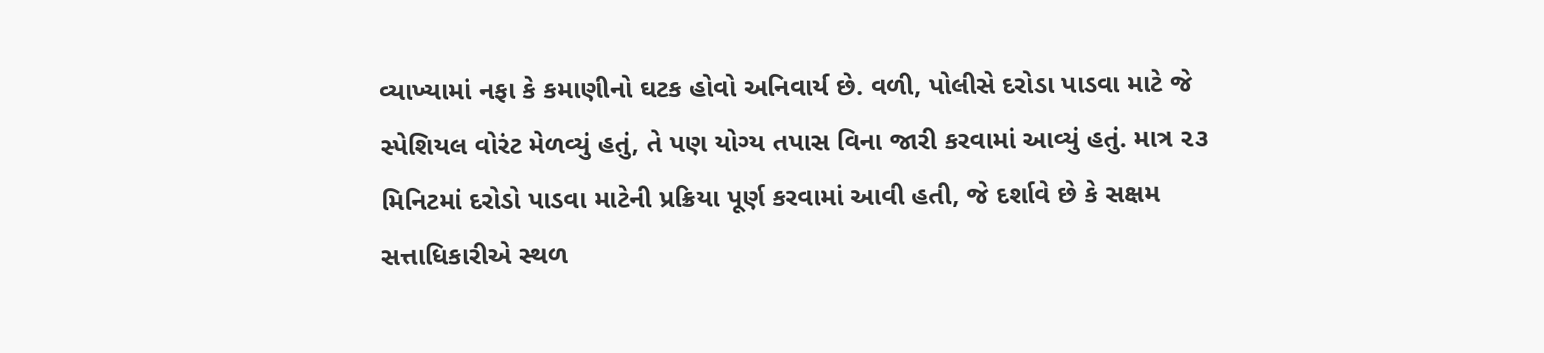વ્યાખ્યામાં નફા કે કમાણીનો ઘટક હોવો અનિવાર્ય છે. વળી, પોલીસે દરોડા પાડવા માટે જે સ્પેશિયલ વોરંટ મેળવ્યું હતું, તે પણ યોગ્ય તપાસ વિના જારી કરવામાં આવ્યું હતું. માત્ર ૨૩ મિનિટમાં દરોડો પાડવા માટેની પ્રક્રિયા પૂર્ણ કરવામાં આવી હતી, જે દર્શાવે છે કે સક્ષમ સત્તાધિકારીએ સ્થળ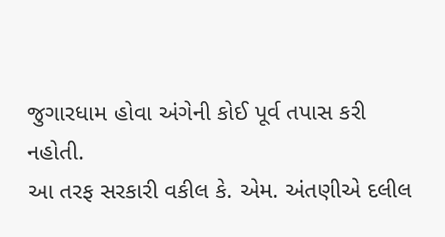જુગારધામ હોવા અંગેની કોઈ પૂર્વ તપાસ કરી નહોતી.
આ તરફ સરકારી વકીલ કે. એમ. અંતણીએ દલીલ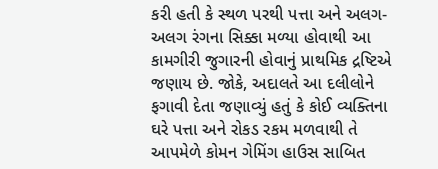કરી હતી કે સ્થળ પરથી પત્તા અને અલગ-અલગ રંગના સિક્કા મળ્યા હોવાથી આ કામગીરી જુગારની હોવાનું પ્રાથમિક દ્રષ્ટિએ જણાય છે. જોકે, અદાલતે આ દલીલોને ફગાવી દેતા જણાવ્યું હતું કે કોઈ વ્યક્તિના ઘરે પત્તા અને રોકડ રકમ મળવાથી તે આપમેળે કોમન ગેમિંગ હાઉસ સાબિત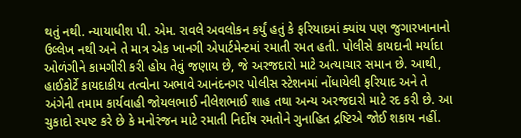થતું નથી. ન્યાયાધીશ પી. એમ. રાવલે અવલોકન કર્યું હતું કે ફરિયાદમાં ક્યાંય પણ જુગારખાનાનો ઉલ્લેખ નથી અને તે માત્ર એક ખાનગી એપાર્ટમેન્ટમાં રમાતી રમત હતી. પોલીસે કાયદાની મર્યાદા ઓળંગીને કામગીરી કરી હોય તેવું જણાય છે, જે અરજદારો માટે અત્યાચાર સમાન છે. આથી, હાઈકોર્ટે કાયદાકીય તત્વોના અભાવે આનંદનગર પોલીસ સ્ટેશનમાં નોંધાયેલી ફરિયાદ અને તે અંગેની તમામ કાર્યવાહી જોયલભાઈ નીલેશભાઈ શાહ તથા અન્ય અરજદારો માટે રદ કરી છે. આ ચુકાદો સ્પષ્ટ કરે છે કે મનોરંજન માટે રમાતી નિર્દોષ રમતોને ગુનાહિત દ્રષ્ટિએ જોઈ શકાય નહીં.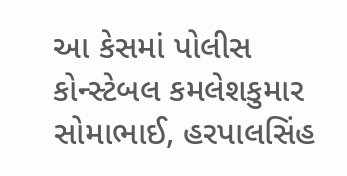આ કેસમાં પોલીસ કોન્સ્ટેબલ કમલેશકુમાર સોમાભાઈ, હરપાલસિંહ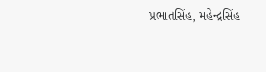પ્રભાતસિંહ, મહેન્દ્રસિંહ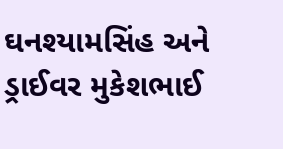ઘનશ્યામસિંહ અને ડ્રાઈવર મુકેશભાઈ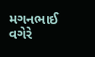મગનભાઈ વગેરે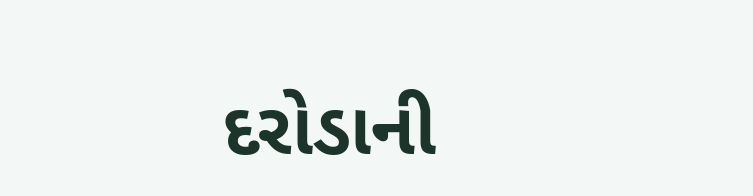દરોડાની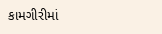કામગીરીમાં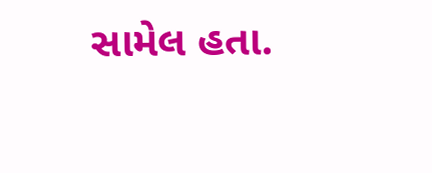સામેલ હતા.